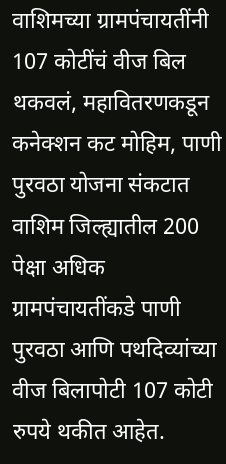वाशिमच्या ग्रामपंचायतींनी 107 कोटींचं वीज बिल थकवलं, महावितरणकडून कनेक्शन कट मोहिम, पाणी पुरवठा योजना संकटात
वाशिम जिल्ह्यातील 200 पेक्षा अधिक ग्रामपंचायतींकडे पाणी पुरवठा आणि पथदिव्यांच्या वीज बिलापोटी 107 कोटी रुपये थकीत आहेत.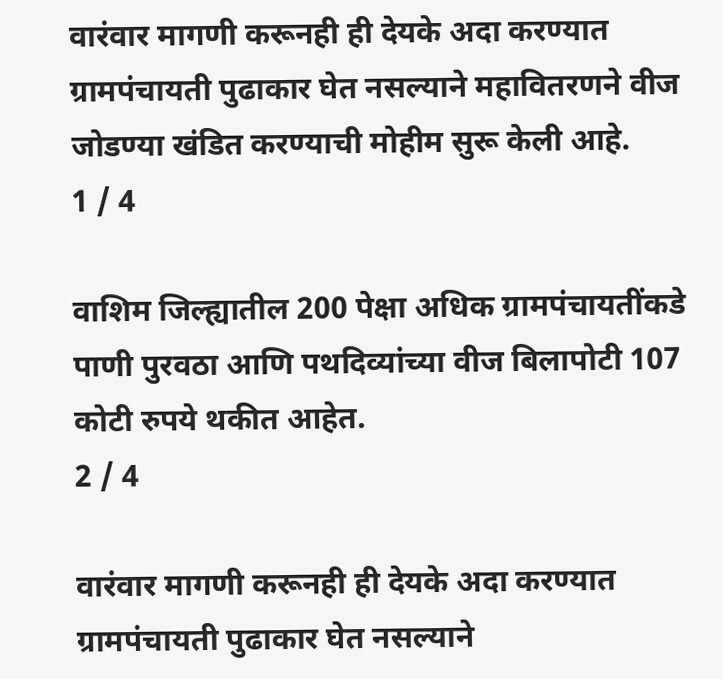वारंवार मागणी करूनही ही देयके अदा करण्यात ग्रामपंचायती पुढाकार घेत नसल्याने महावितरणने वीज जोडण्या खंडित करण्याची मोहीम सुरू केली आहे.
1 / 4

वाशिम जिल्ह्यातील 200 पेक्षा अधिक ग्रामपंचायतींकडे पाणी पुरवठा आणि पथदिव्यांच्या वीज बिलापोटी 107 कोटी रुपये थकीत आहेत.
2 / 4

वारंवार मागणी करूनही ही देयके अदा करण्यात ग्रामपंचायती पुढाकार घेत नसल्याने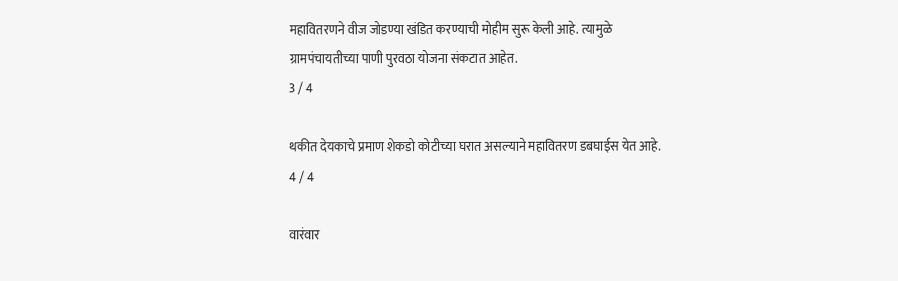महावितरणने वीज जोडण्या खंडित करण्याची मोहीम सुरू केली आहे. त्यामुळे ग्रामपंचायतीच्या पाणी पुरवठा योजना संकटात आहेत.
3 / 4

थकीत देयकाचे प्रमाण शेकडो कोटीच्या घरात असल्याने महावितरण डबघाईस येत आहे.
4 / 4

वारंवार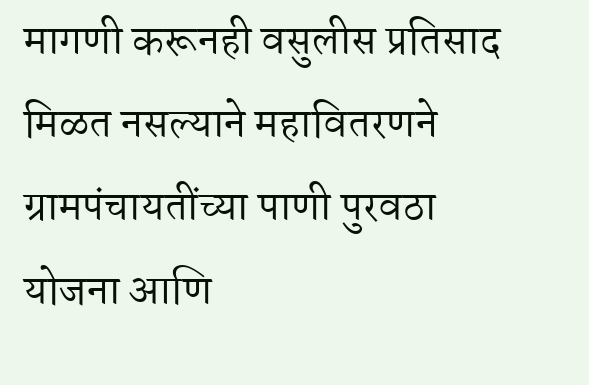मागणी करूनही वसुलीस प्रतिसाद मिळत नसल्याने महावितरणने ग्रामपंचायतींच्या पाणी पुरवठा योजना आणि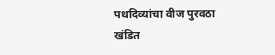पथदिव्यांचा वीज पुरवठा खंडित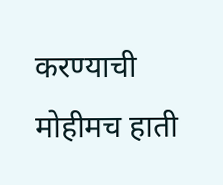करण्याची मोहीमच हाती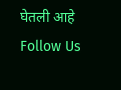घेतली आहे
Follow Us